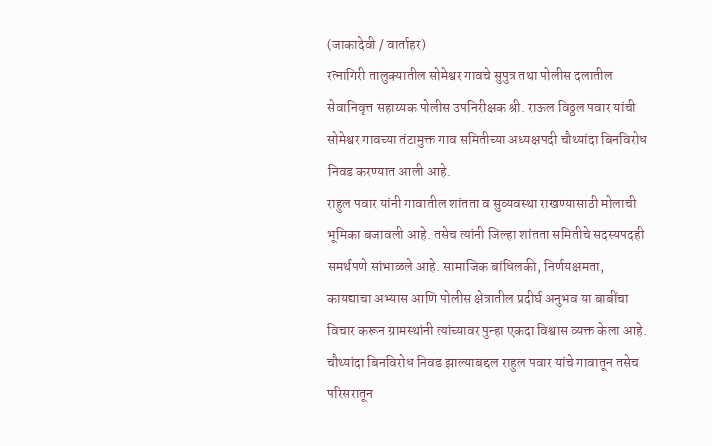(जाकादेवी / वार्ताहर)
रत्नागिरी तालुक्यातील सोमेश्वर गावचे सुपुत्र तथा पोलीस दलातील सेवानिवृत्त सहाय्यक पोलीस उपनिरीक्षक श्री. राऊल विठ्ठल पवार यांची सोमेश्वर गावच्या तंटामुक्त गाव समितीच्या अध्यक्षपदी चौथ्यांदा बिनविरोध निवड करण्यात आली आहे.
राहुल पवार यांनी गावातील शांतता व सुव्यवस्था राखण्यासाठी मोलाची भूमिका बजावली आहे. तसेच त्यांनी जिल्हा शांतता समितीचे सदस्यपदही समर्थपणे सांभाळले आहे. सामाजिक बांधिलकी, निर्णयक्षमता, कायद्याचा अभ्यास आणि पोलीस क्षेत्रातील प्रदीर्घ अनुभव या बाबींचा विचार करून ग्रामस्थांनी त्यांच्यावर पुन्हा एकदा विश्वास व्यक्त केला आहे.
चौथ्यांदा बिनविरोध निवड झाल्याबद्दल राहुल पवार यांचे गावातून तसेच परिसरातून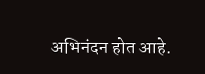अभिनंदन होत आहे.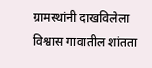ग्रामस्थांनी दाखविलेला विश्वास गावातील शांतता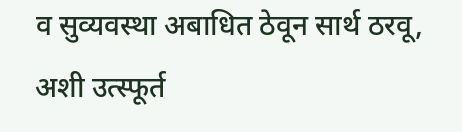व सुव्यवस्था अबाधित ठेवून सार्थ ठरवू, अशी उत्स्फूर्त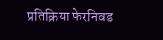प्रतिक्रिया फेरनिवड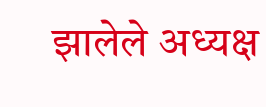झालेले अध्यक्ष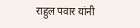राहुल पवार यांनी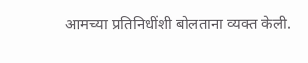आमच्या प्रतिनिधींशी बोलताना व्यक्त केली.